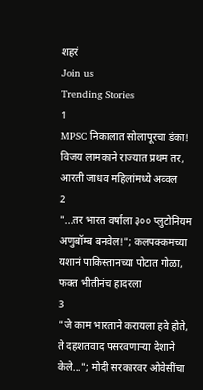शहरं
Join us
Trending Stories
1
MPSC निकालात सोलापूरचा डंका! विजय लामकाने राज्यात प्रथम तर, आरती जाधव महिलांमध्ये अव्वल
2
"...तर भारत वर्षाला ३०० प्लुटोनियम अणुबॉम्ब बनवेल!"; कलपक्कमच्या यशानं पाकिस्तानच्या पोटात गोळा, फक्त भीतीनंच हादरला
3
"जे काम भारताने करायला हवे होते, ते दहशतवाद पसरवणाऱ्या देशाने केले..."; मोदी सरकारवर ओवेसींचा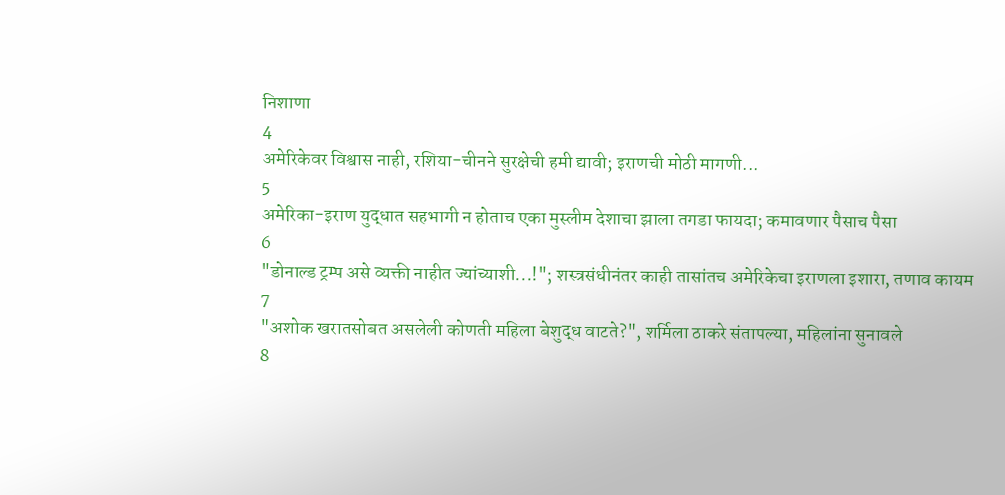निशाणा
4
अमेरिकेवर विश्वास नाही, रशिया-चीनने सुरक्षेची हमी द्यावी; इराणची मोठी मागणी...
5
अमेरिका-इराण युद्धात सहभागी न होताच एका मुस्लीम देशाचा झाला तगडा फायदा; कमावणार पैसाच पैसा
6
"डोनाल्ड ट्रम्प असे व्यक्ती नाहीत ज्यांच्याशी...!"; शस्त्रसंधीनंतर काही तासांतच अमेरिकेचा इराणला इशारा, तणाव कायम
7
"अशोक खरातसोबत असलेली कोणती महिला बेशुद्ध वाटते?", शर्मिला ठाकरे संतापल्या, महिलांना सुनावले
8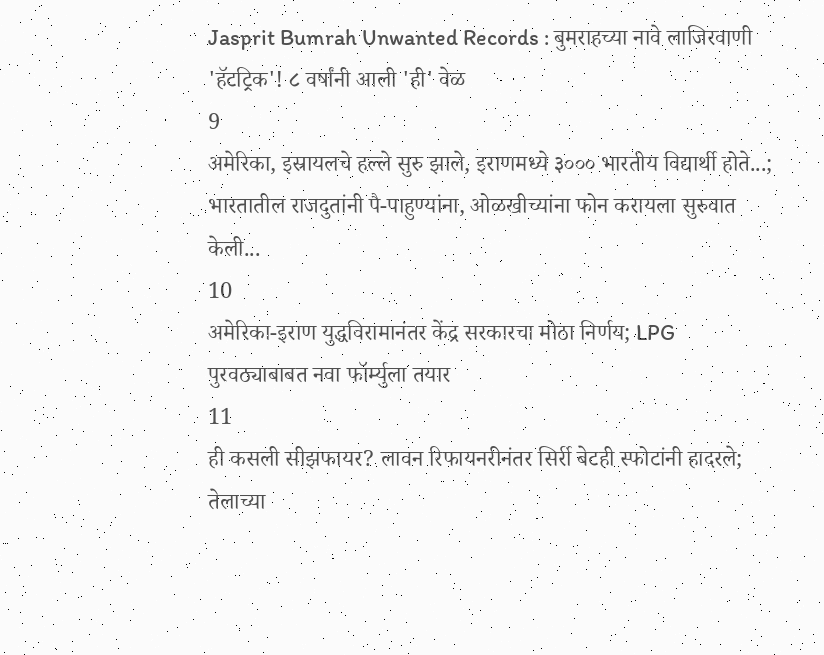Jasprit Bumrah Unwanted Records : बुमराहच्या नावे लाजिरवाणी 'हॅटट्रिक'! ८ वर्षांनी आली 'ही' वेळ
9
अमेरिका, इस्रायलचे हल्ले सुरु झाले, इराणमध्ये ३००० भारतीय विद्यार्थी होते...; भारतातील राजदुतांनी पै-पाहुण्यांना, ओळखीच्यांना फोन करायला सुरुवात केली...
10
अमेरिका-इराण युद्धविरामानंतर केंद्र सरकारचा मोठा निर्णय; LPG पुरवठ्याबाबत नवा फॉर्म्युला तयार
11
ही कसली सीझफायर? लावन रिफायनरीनंतर सिर्री बेटही स्फोटांनी हादरले; तेलाच्या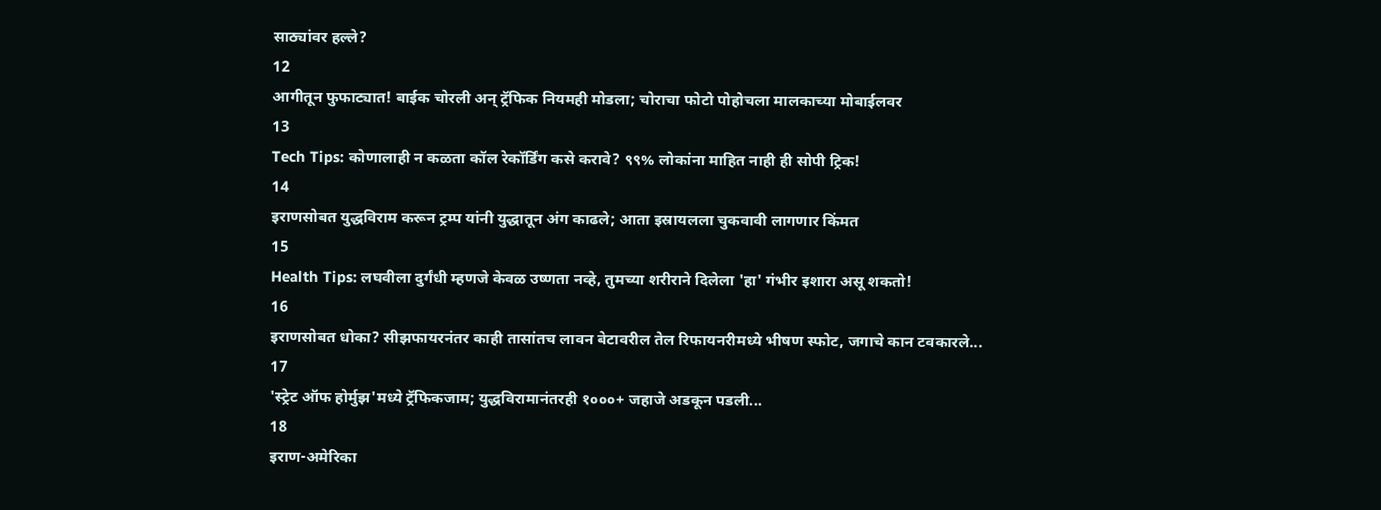साठ्यांवर हल्ले?
12
आगीतून फुफाट्यात! बाईक चोरली अन् ट्रॅफिक नियमही मोडला; चोराचा फोटो पोहोचला मालकाच्या मोबाईलवर
13
Tech Tips: कोणालाही न कळता कॉल रेकॉर्डिंग कसे करावे? ९९% लोकांना माहित नाही ही सोपी ट्रिक!
14
इराणसोबत युद्धविराम करून ट्रम्प यांनी युद्धातून अंग काढले; आता इस्रायलला चुकवावी लागणार किंमत
15
Health Tips: लघवीला दुर्गंधी म्हणजे केवळ उष्णता नव्हे, तुमच्या शरीराने दिलेला 'हा' गंभीर इशारा असू शकतो!
16
इराणसोबत धोका? सीझफायरनंतर काही तासांतच लावन बेटावरील तेल रिफायनरीमध्ये भीषण स्फोट, जगाचे कान टवकारले...
17
'स्ट्रेट ऑफ होर्मुझ'मध्ये ट्रॅफिकजाम; युद्धविरामानंतरही १०००+ जहाजे अडकून पडली...
18
इराण-अमेरिका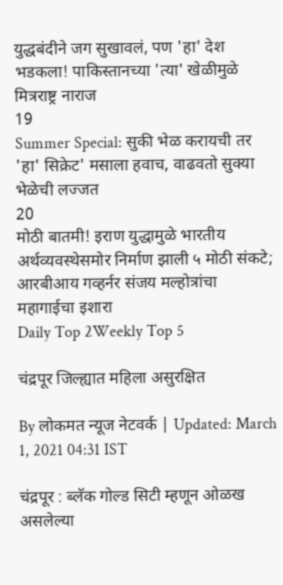युद्धबंदीने जग सुखावलं, पण 'हा' देश भडकला! पाकिस्तानच्या 'त्या' खेळीमुळे मित्रराष्ट्र नाराज
19
Summer Special: सुकी भेळ करायची तर 'हा' सिक्रेट' मसाला हवाच, वाढवतो सुक्या भेळेची लज्जत
20
मोठी बातमी! इराण युद्धामुळे भारतीय अर्थव्यवस्थेसमोर निर्माण झाली ५ मोठी संकटे; आरबीआय गव्हर्नर संजय मल्होत्रांचा महागाईचा इशारा
Daily Top 2Weekly Top 5

चंद्रपूर जिल्ह्यात महिला असुरक्षित

By लोकमत न्यूज नेटवर्क | Updated: March 1, 2021 04:31 IST

चंद्रपूर : ब्लॅक गोल्ड सिटी म्हणून ओळख असलेल्या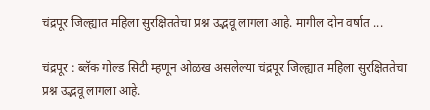चंद्रपूर जिल्ह्यात महिला सुरक्षिततेचा प्रश्न उद्भवू लागला आहे. मागील दोन वर्षात ...

चंद्रपूर : ब्लॅक गोल्ड सिटी म्हणून ओळख असलेल्या चंद्रपूर जिल्ह्यात महिला सुरक्षिततेचा प्रश्न उद्भवू लागला आहे.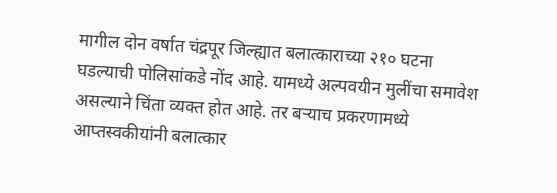मागील दोन वर्षात चंद्रपूर जिल्ह्यात बलात्काराच्या २१० घटना घडल्याची पोलिसांकडे नोंद आहे. यामध्ये अल्पवयीन मुलींचा समावेश असल्याने चिंता व्यक्त होत आहे. तर बऱ्याच प्रकरणामध्ये आप्तस्वकीयांनी बलात्कार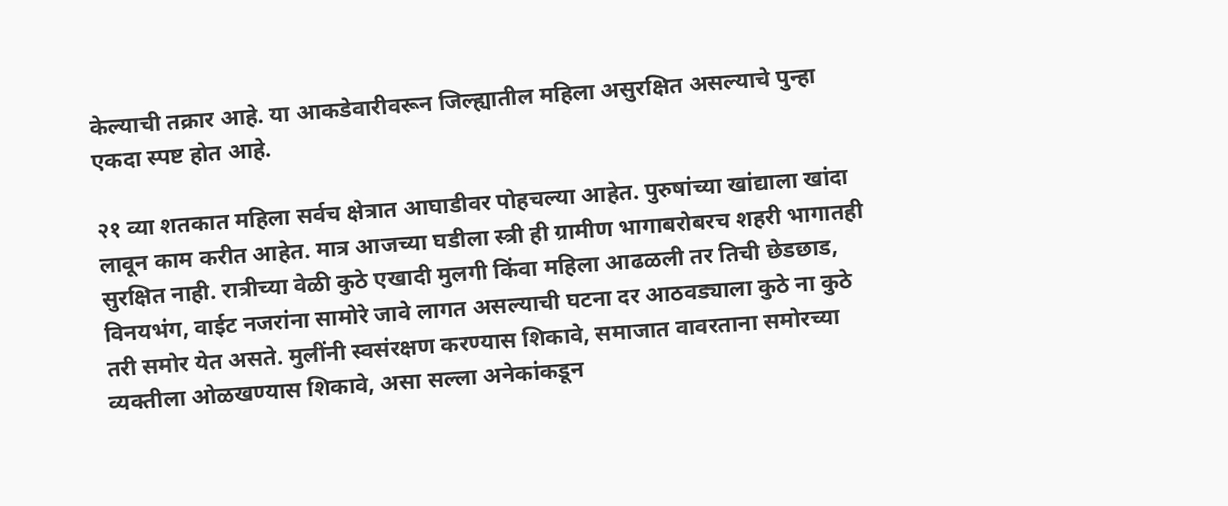केल्याची तक्रार आहे. या आकडेवारीवरून जिल्ह्यातील महिला असुरक्षित असल्याचे पुन्हा एकदा स्पष्ट होत आहे.

२१ व्या शतकात महिला सर्वच क्षेत्रात आघाडीवर पोहचल्या आहेत. पुरुषांच्या खांद्याला खांदा लावून काम करीत आहेत. मात्र आजच्या घडीला स्त्री ही ग्रामीण भागाबरोबरच शहरी भागातही सुरक्षित नाही. रात्रीच्या वेळी कुठे एखादी मुलगी किंवा महिला आढळली तर तिची छेडछाड, विनयभंग, वाईट नजरांना सामोरे जावे लागत असल्याची घटना दर आठवड्याला कुठे ना कुठे तरी समोर येत असते. मुलींनी स्वसंरक्षण करण्यास शिकावे, समाजात वावरताना समोरच्या व्यक्तीला ओळखण्यास शिकावे, असा सल्ला अनेकांकडून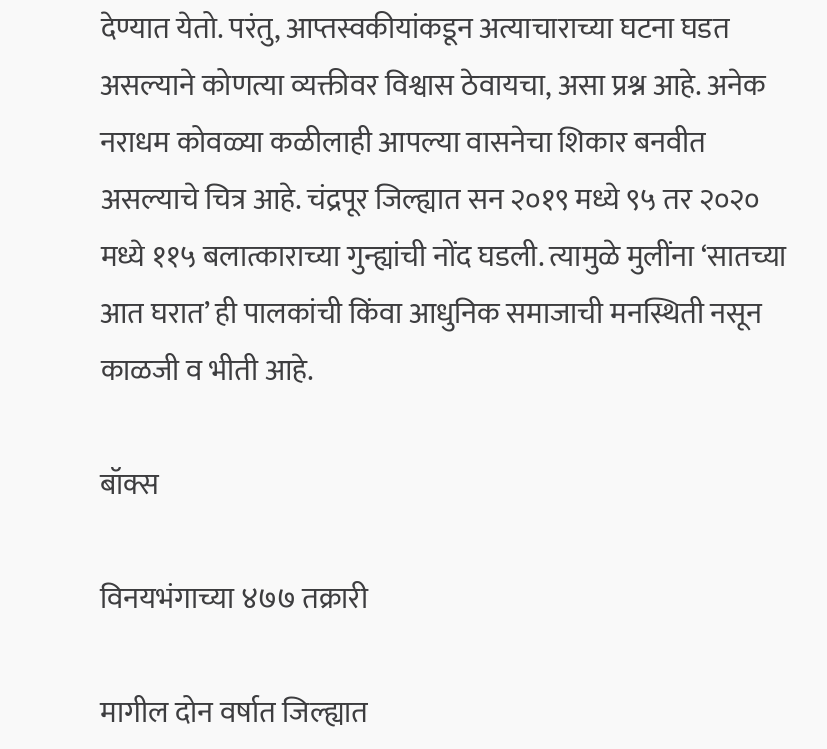देण्यात येतो. परंतु, आप्तस्वकीयांकडून अत्याचाराच्या घटना घडत असल्याने कोणत्या व्यक्तीवर विश्वास ठेवायचा, असा प्रश्न आहे. अनेक नराधम कोवळ्या कळीलाही आपल्या वासनेचा शिकार बनवीत असल्याचे चित्र आहे. चंद्रपूर जिल्ह्यात सन २०१९ मध्ये ९५ तर २०२० मध्ये ११५ बलात्काराच्या गुन्ह्यांची नोंद घडली. त्यामुळे मुलींना ‘सातच्या आत घरात’ ही पालकांची किंवा आधुनिक समाजाची मनस्थिती नसून काळजी व भीती आहे.

बॉक्स

विनयभंगाच्या ४७७ तक्रारी

मागील दोन वर्षात जिल्ह्यात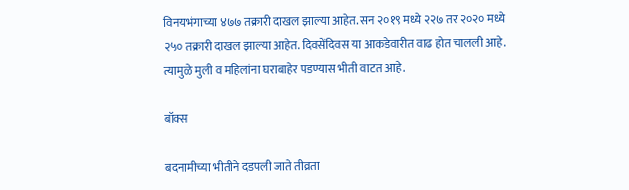विनयभंगाच्या ४७७ तक्रारी दाखल झाल्या आहेत. सन २०१९ मध्ये २२७ तर २०२० मध्ये २५० तक्रारी दाखल झाल्या आहेत. दिवसेंदिवस या आकडेवारीत वाढ होत चालली आहे. त्यामुळे मुली व महिलांना घराबाहेर पडण्यास भीती वाटत आहे.

बॉक्स

बदनामीच्या भीतीने दडपली जाते तीव्रता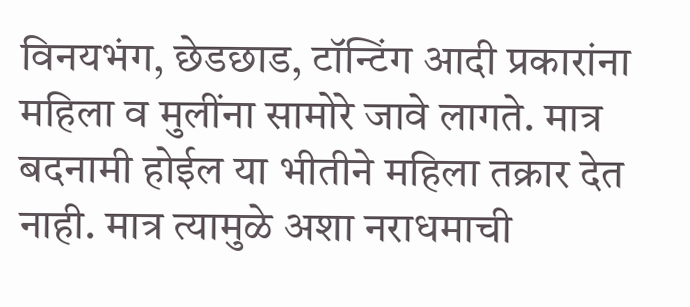विनयभंग, छेडछाड, टॉन्टिंग आदी प्रकारांना महिला व मुलींना सामोरे जावे लागते. मात्र बदनामी होईल या भीतीने महिला तक्रार देत नाही. मात्र त्यामुळे अशा नराधमाची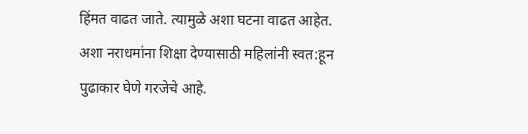हिंमत वाढत जाते. त्यामुळे अशा घटना वाढत आहेत. अशा नराधमांना शिक्षा देण्यासाठी महिलांनी स्वत:हून पुढाकार घेणे गरजेचे आहे.